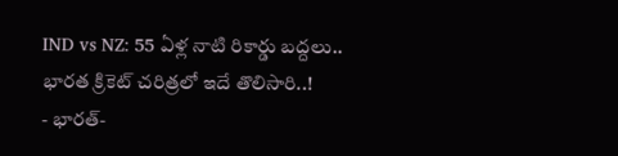IND vs NZ: 55 ఏళ్ల నాటి రికార్డు బద్దలు.. భారత క్రికెట్ చరిత్రలో ఇదే తొలిసారి..!
- భారత్-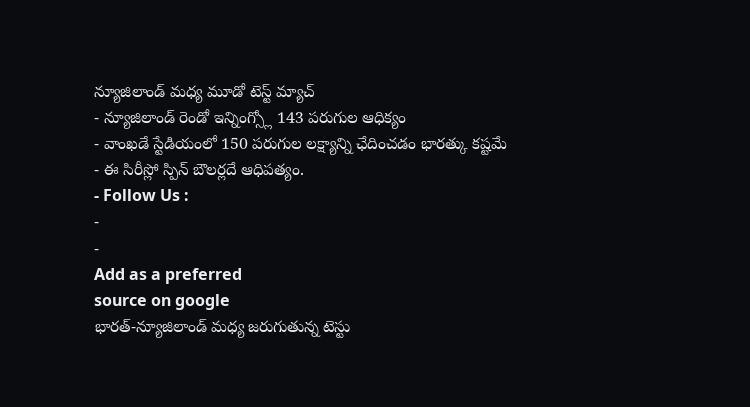న్యూజిలాండ్ మధ్య మూడో టెస్ట్ మ్యాచ్
- న్యూజిలాండ్ రెండో ఇన్నింగ్స్లో 143 పరుగుల ఆధిక్యం
- వాంఖడే స్టేడియంలో 150 పరుగుల లక్ష్యాన్ని ఛేదించడం భారత్కు కష్టమే
- ఈ సిరీస్లో స్పిన్ బౌలర్లదే ఆధిపత్యం.
- Follow Us :
-
-
Add as a preferred
source on google
భారత్-న్యూజిలాండ్ మధ్య జరుగుతున్న టెస్టు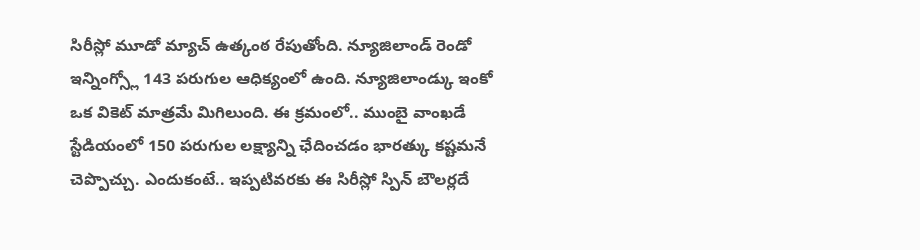సిరీస్లో మూడో మ్యాచ్ ఉత్కంఠ రేపుతోంది. న్యూజిలాండ్ రెండో ఇన్నింగ్స్లో 143 పరుగుల ఆధిక్యంలో ఉంది. న్యూజిలాండ్కు ఇంకో ఒక వికెట్ మాత్రమే మిగిలుంది. ఈ క్రమంలో.. ముంబై వాంఖడే స్టేడియంలో 150 పరుగుల లక్ష్యాన్ని ఛేదించడం భారత్కు కష్టమనే చెప్పొచ్చు. ఎందుకంటే.. ఇప్పటివరకు ఈ సిరీస్లో స్పిన్ బౌలర్లదే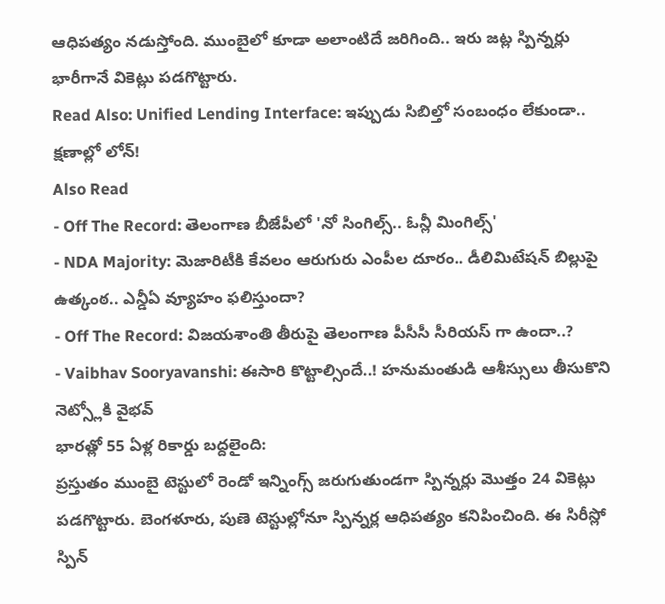ఆధిపత్యం నడుస్తోంది. ముంబైలో కూడా అలాంటిదే జరిగింది.. ఇరు జట్ల స్పిన్నర్లు భారీగానే వికెట్లు పడగొట్టారు.
Read Also: Unified Lending Interface: ఇప్పుడు సిబిల్తో సంబంధం లేకుండా.. క్షణాల్లో లోన్!
Also Read
- Off The Record: తెలంగాణ బీజేపీలో 'నో సింగిల్స్.. ఓన్లీ మింగిల్స్'
- NDA Majority: మెజారిటీకి కేవలం ఆరుగురు ఎంపీల దూరం.. డీలిమిటేషన్ బిల్లుపై ఉత్కంఠ.. ఎన్డీఏ వ్యూహం ఫలిస్తుందా?
- Off The Record: విజయశాంతి తీరుపై తెలంగాణ పీసీసీ సీరియస్ గా ఉందా..?
- Vaibhav Sooryavanshi: ఈసారి కొట్టాల్సిందే..! హనుమంతుడి ఆశీస్సులు తీసుకొని నెట్స్లోకి వైభవ్
భారత్లో 55 ఏళ్ల రికార్డు బద్దలైంది:
ప్రస్తుతం ముంబై టెస్టులో రెండో ఇన్నింగ్స్ జరుగుతుండగా స్పిన్నర్లు మొత్తం 24 వికెట్లు పడగొట్టారు. బెంగళూరు, పుణె టెస్టుల్లోనూ స్పిన్నర్ల ఆధిపత్యం కనిపించింది. ఈ సిరీస్లో స్పిన్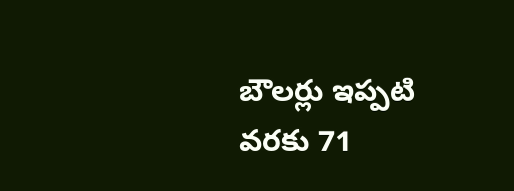బౌలర్లు ఇప్పటి వరకు 71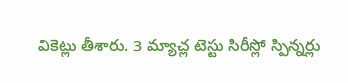వికెట్లు తీశారు. 3 మ్యాచ్ల టెస్టు సిరీస్లో స్పిన్నర్లు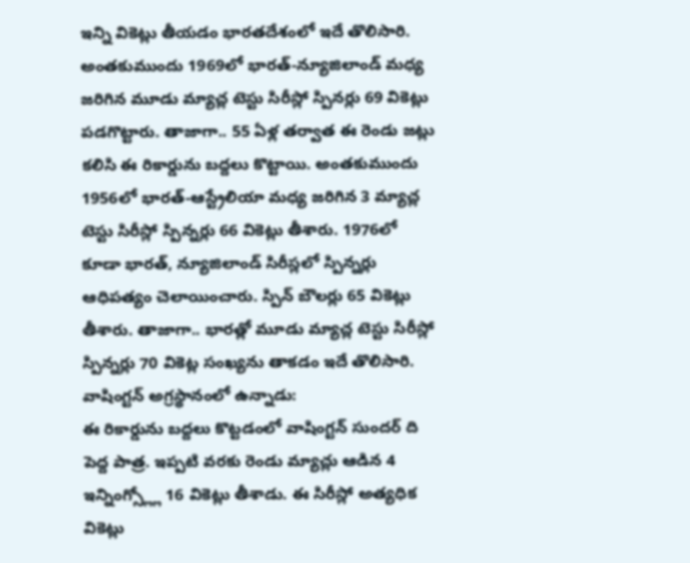ఇన్ని వికెట్లు తీయడం భారతదేశంలో ఇదే తొలిసారి. అంతకుముందు 1969లో భారత్-న్యూజిలాండ్ మధ్య జరిగిన మూడు మ్యాచ్ల టెస్టు సిరీస్లో స్పినర్లు 69 వికెట్లు పడగొట్టారు. తాజాగా.. 55 ఏళ్ల తర్వాత ఈ రెండు జట్లు కలిసి ఈ రికార్డును బద్దలు కొట్టాయి. అంతకుముందు 1956లో భారత్-ఆస్ట్రేలియా మధ్య జరిగిన 3 మ్యాచ్ల టెస్టు సిరీస్లో స్పిన్నర్లు 66 వికెట్లు తీశారు. 1976లో కూడా భారత్, న్యూజిలాండ్ సిరీస్లలో స్పిన్నర్లు ఆధిపత్యం చెలాయించారు. స్పిన్ బౌలర్లు 65 వికెట్లు తీశారు. తాజాగా.. భారత్లో మూడు మ్యాచ్ల టెస్టు సిరీస్లో స్పిన్నర్లు 70 వికెట్ల సంఖ్యను తాకడం ఇదే తొలిసారి.
వాషింగ్టన్ అగ్రస్థానంలో ఉన్నాడు:
ఈ రికార్డును బద్దలు కొట్టడంలో వాషింగ్టన్ సుందర్ ది పెద్ద పాత్ర. ఇప్పటి వరకు రెండు మ్యాచ్లు ఆడిన 4 ఇన్నింగ్స్ల్లో 16 వికెట్లు తీశాడు. ఈ సిరీస్లో అత్యధిక వికెట్లు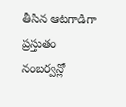తీసిన ఆటగాడిగా ప్రస్తుతం నంబర్వన్లో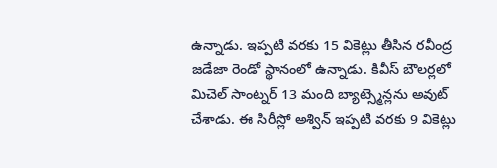ఉన్నాడు. ఇప్పటి వరకు 15 వికెట్లు తీసిన రవీంద్ర జడేజా రెండో స్థానంలో ఉన్నాడు. కివీస్ బౌలర్లలో మిచెల్ సాంట్నర్ 13 మంది బ్యాట్స్మెన్లను అవుట్ చేశాడు. ఈ సిరీస్లో అశ్విన్ ఇప్పటి వరకు 9 వికెట్లు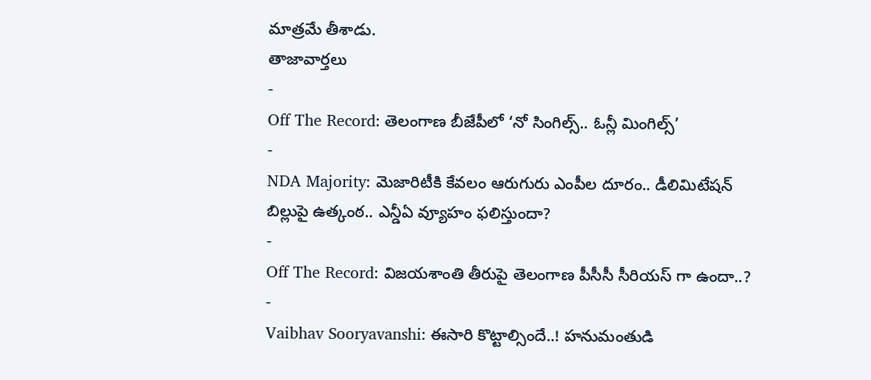మాత్రమే తీశాడు.
తాజావార్తలు
-
Off The Record: తెలంగాణ బీజేపీలో ‘నో సింగిల్స్.. ఓన్లీ మింగిల్స్’
-
NDA Majority: మెజారిటీకి కేవలం ఆరుగురు ఎంపీల దూరం.. డీలిమిటేషన్ బిల్లుపై ఉత్కంఠ.. ఎన్డీఏ వ్యూహం ఫలిస్తుందా?
-
Off The Record: విజయశాంతి తీరుపై తెలంగాణ పీసీసీ సీరియస్ గా ఉందా..?
-
Vaibhav Sooryavanshi: ఈసారి కొట్టాల్సిందే..! హనుమంతుడి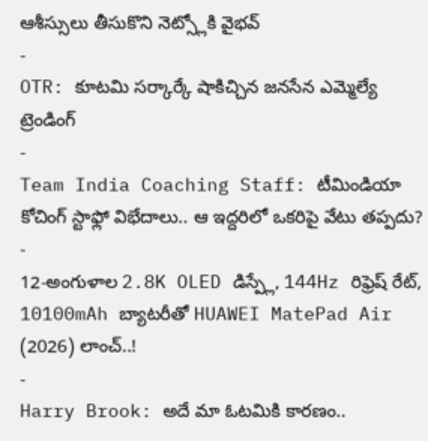ఆశీస్సులు తీసుకొని నెట్స్లోకి వైభవ్
-
OTR: కూటమి సర్కార్కే షాకిచ్చిన జనసేన ఎమ్మెల్యే
ట్రెండింగ్
-
Team India Coaching Staff: టీమిండియా కోచింగ్ స్టాఫ్లో విభేదాలు.. ఆ ఇద్దరిలో ఒకరిపై వేటు తప్పదు?
-
12-అంగుళాల 2.8K OLED డిస్ప్లే, 144Hz రిఫ్రెష్ రేట్, 10100mAh బ్యాటరీతో HUAWEI MatePad Air (2026) లాంచ్..!
-
Harry Brook: అదే మా ఓటమికి కారణం..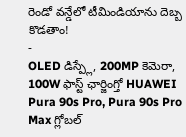రెండో వన్డేలో టీమిండియాను దెబ్బ కొడతాం!
-
OLED డిస్ప్లే, 200MP కెమెరా, 100W ఫాస్ట్ ఛార్జింగ్తో HUAWEI Pura 90s Pro, Pura 90s Pro Max గ్లోబల్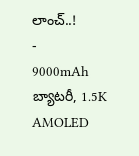లాంచ్..!
-
9000mAh బ్యాటరీ, 1.5K AMOLED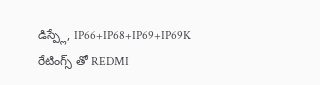డిస్ప్లే, IP66+IP68+IP69+IP69K రేటింగ్స్ తో REDMI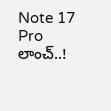Note 17 Pro లాంచ్..!